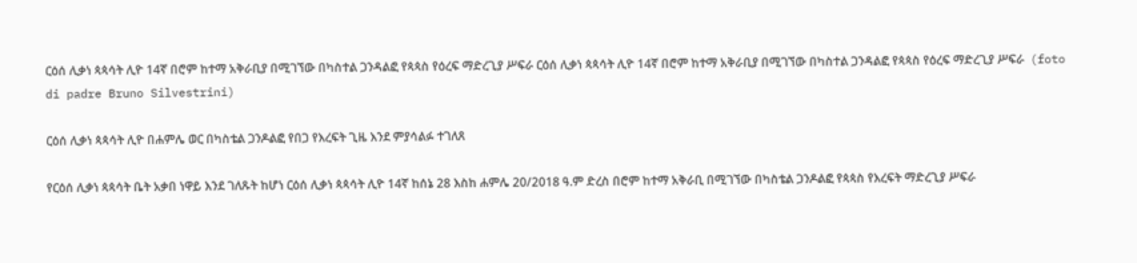ርዕሰ ሊቃነ ጳጳሳት ሊዮ 14ኛ በሮም ከተማ አቅራቢያ በሚገኘው በካስተል ጋንዳልፎ የጳጳስ የዕረፍ ማድረጊያ ሥፍራ ርዕሰ ሊቃነ ጳጳሳት ሊዮ 14ኛ በሮም ከተማ አቅራቢያ በሚገኘው በካስተል ጋንዳልፎ የጳጳስ የዕረፍ ማድረጊያ ሥፍራ  (foto di padre Bruno Silvestrini)

ርዕሰ ሊቃነ ጳጳሳት ሊዮ በሐምሌ ወር በካስቴል ጋንዶልፎ የበጋ የእረፍት ጊዜ እንደ ምያሳልፉ ተገለጸ

የርዕሰ ሊቃነ ጳጳሳት ቤት አቃበ ነዋይ እንደ ገለጹት ከሆነ ርዕሰ ሊቃነ ጳጳሳት ሊዮ 14ኛ ከሰኔ 28 እስከ ሐምሌ 20/2018 ዓ.ም ድረስ በሮም ከተማ አቅራቢ በሚገኘው በካስቴል ጋንዶልፎ የጳጳስ የእረፍት ማድረጊያ ሥፍራ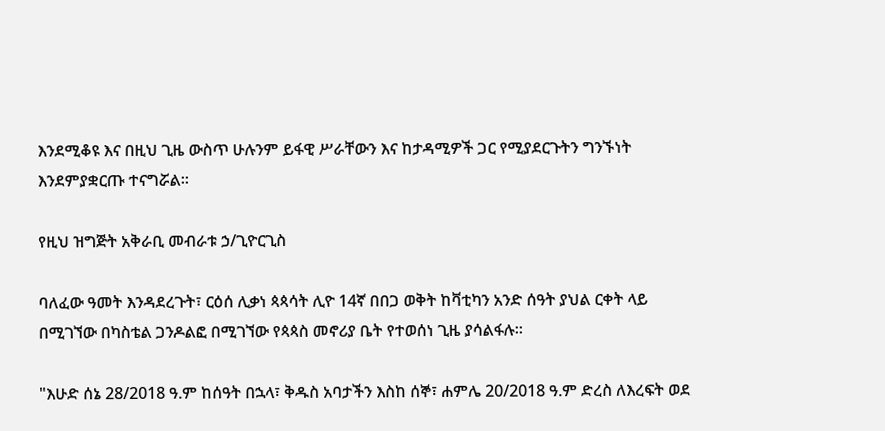እንደሚቆዩ እና በዚህ ጊዜ ውስጥ ሁሉንም ይፋዊ ሥራቸውን እና ከታዳሚዎች ጋር የሚያደርጉትን ግንኙነት እንደምያቋርጡ ተናግሯል።

የዚህ ዝግጅት አቅራቢ መብራቱ ኃ/ጊዮርጊስ

ባለፈው ዓመት እንዳደረጉት፣ ርዕሰ ሊቃነ ጳጳሳት ሊዮ 14ኛ በበጋ ወቅት ከቫቲካን አንድ ሰዓት ያህል ርቀት ላይ በሚገኘው በካስቴል ጋንዶልፎ በሚገኘው የጳጳስ መኖሪያ ቤት የተወሰነ ጊዜ ያሳልፋሉ።

"እሁድ ሰኔ 28/2018 ዓ.ም ከሰዓት በኋላ፣ ቅዱስ አባታችን እስከ ሰኞ፣ ሐምሌ 20/2018 ዓ.ም ድረስ ለእረፍት ወደ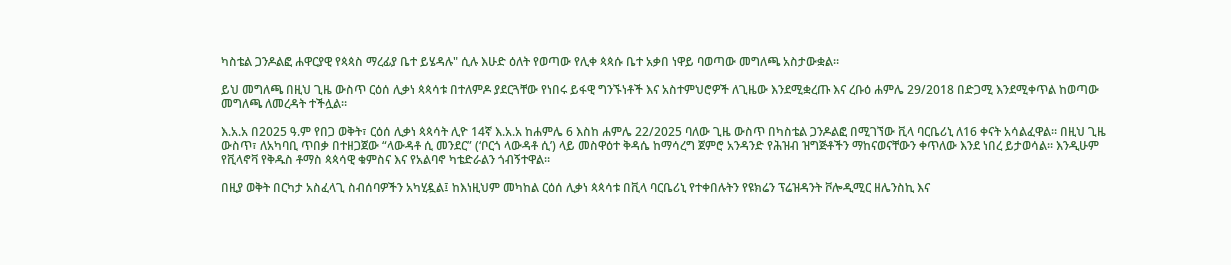ካስቴል ጋንዶልፎ ሐዋርያዊ የጳጳስ ማረፊያ ቤተ ይሄዳሉ" ሲሉ እሁድ ዕለት የወጣው የሊቀ ጳጳሱ ቤተ አቃበ ነዋይ ባወጣው መግለጫ አስታውቋል።

ይህ መግለጫ በዚህ ጊዜ ውስጥ ርዕሰ ሊቃነ ጳጳሳቱ በተለምዶ ያደርጓቸው የነበሩ ይፋዊ ግንኙነቶች እና አስተምህሮዎች ለጊዜው እንደሚቋረጡ እና ረቡዕ ሐምሌ 29/2018 በድጋሚ እንደሚቀጥል ከወጣው መግለጫ ለመረዳት ተችሏል።

እ.አ.አ በ2025 ዓ.ም የበጋ ወቅት፣ ርዕሰ ሊቃነ ጳጳሳት ሊዮ 14ኛ እ.አ.አ ከሐምሌ 6 እስከ ሐምሌ 22/2025 ባለው ጊዜ ውስጥ በካስቴል ጋንዶልፎ በሚገኘው ቪላ ባርቤሪኒ ለ16 ቀናት አሳልፈዋል። በዚህ ጊዜ ውስጥ፣ ለአካባቢ ጥበቃ በተዘጋጀው “ላውዳቶ ሲ መንደር” (‘ቦርጎ ላውዳቶ ሲ’) ላይ መስዋዕተ ቅዳሴ ከማሳረግ ጀምሮ አንዳንድ የሕዝብ ዝግጅቶችን ማከናወናቸውን ቀጥለው እንደ ነበረ ይታወሳል። እንዲሁም የቪላኖቫ የቅዱስ ቶማስ ጳጳሳዊ ቁምስና እና የአልባኖ ካቴድራልን ጎብኝተዋል።

በዚያ ወቅት በርካታ አስፈላጊ ስብሰባዎችን አካሂዷል፤ ከእነዚህም መካከል ርዕሰ ሊቃነ ጳጳሳቱ በቪላ ባርቤሪኒ የተቀበሉትን የዩክሬን ፕሬዝዳንት ቮሎዲሚር ዘሌንስኪ እና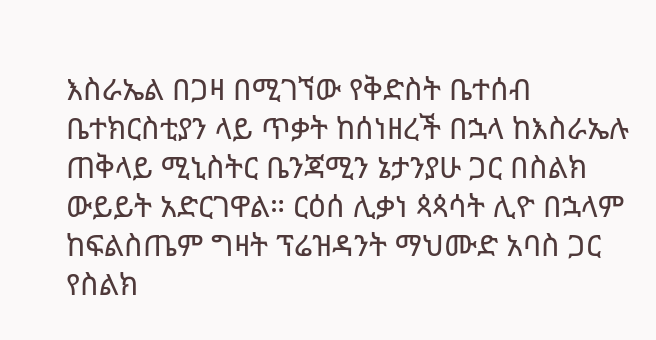እስራኤል በጋዛ በሚገኘው የቅድስት ቤተሰብ ቤተክርስቲያን ላይ ጥቃት ከሰነዘረች በኋላ ከእስራኤሉ ጠቅላይ ሚኒስትር ቤንጃሚን ኔታንያሁ ጋር በስልክ ውይይት አድርገዋል። ርዕሰ ሊቃነ ጳጳሳት ሊዮ በኋላም ከፍልስጤም ግዛት ፕሬዝዳንት ማህሙድ አባስ ጋር የስልክ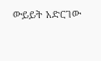ውይይት አድርገው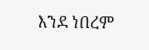እንደ ነበረም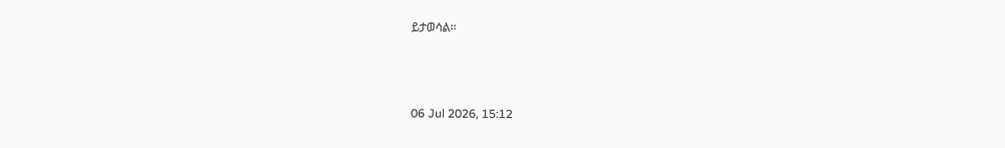ይታወሳል።



06 Jul 2026, 15:12